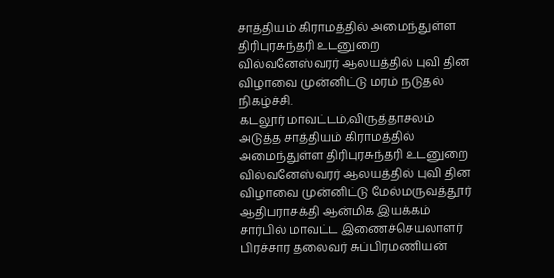சாத்தியம் கிராமத்தில் அமைந்துள்ள திரிபுரசுந்தரி உடனுறை வில்வனேஸ்வரர் ஆலயத்தில் புவி தின விழாவை முன்னிட்டு மரம் நடுதல் நிகழ்ச்சி.
கடலூர் மாவட்டம்,விருத்தாசலம் அடுத்த சாத்தியம் கிராமத்தில் அமைந்துள்ள திரிபுரசுந்தரி உடனுறை வில்வனேஸ்வரர் ஆலயத்தில் புவி தின விழாவை முன்னிட்டு மேல்மருவத்தூர் ஆதிபராசக்தி ஆன்மிக இயக்கம் சார்பில் மாவட்ட இணைச்செயலாளர் பிரச்சார தலைவர் சுப்பிரமணியன்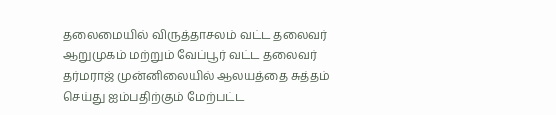தலைமையில் விருத்தாசலம் வட்ட தலைவர் ஆறுமுகம் மற்றும் வேப்பூர் வட்ட தலைவர் தர்மராஜ் முன்னிலையில் ஆலயத்தை சுத்தம் செய்து ஐம்பதிற்கும் மேற்பட்ட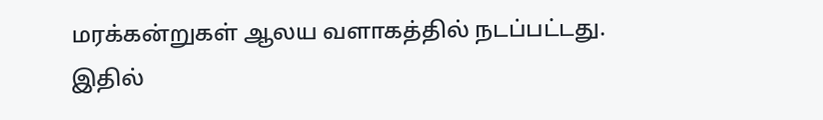மரக்கன்றுகள் ஆலய வளாகத்தில் நடப்பட்டது.
இதில்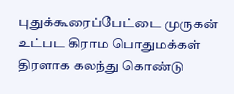புதுக்கூரைப்பேட்டை முருகன் உட்பட கிராம பொதுமக்கள் திரளாக கலந்து கொண்டு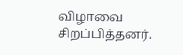விழாவை சிறப்பித்தனர்.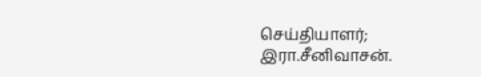செய்தியாளர்; இரா.சீனிவாசன்.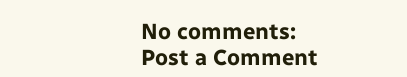No comments:
Post a Comment